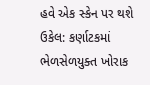હવે એક સ્કેન પર થશે ઉકેલ: કર્ણાટકમાં ભેળસેળયુક્ત ખોરાક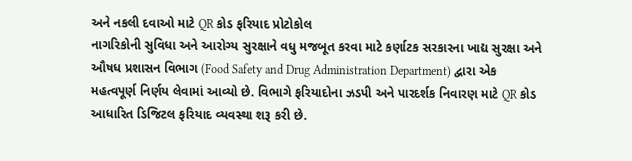અને નકલી દવાઓ માટે QR કોડ ફરિયાદ પ્રોટોકોલ
નાગરિકોની સુવિધા અને આરોગ્ય સુરક્ષાને વધુ મજબૂત કરવા માટે કર્ણાટક સરકારના ખાદ્ય સુરક્ષા અને ઔષધ પ્રશાસન વિભાગ (Food Safety and Drug Administration Department) દ્વારા એક મહત્વપૂર્ણ નિર્ણય લેવામાં આવ્યો છે. વિભાગે ફરિયાદોના ઝડપી અને પારદર્શક નિવારણ માટે QR કોડ આધારિત ડિજિટલ ફરિયાદ વ્યવસ્થા શરૂ કરી છે.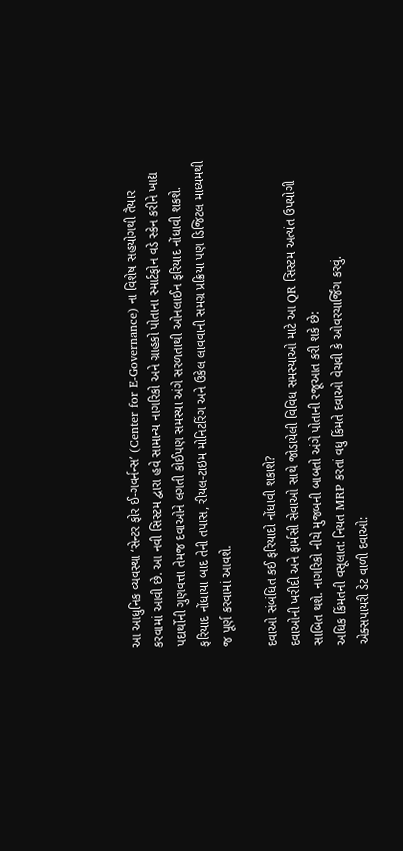આ આધુનિક વ્યવસ્થા ‘સેન્ટર ફોર ઈ-ગવર્નન્સ’ (Center for E-Governance) ના વિશેષ સહયોગથી તૈયાર કરવામાં આવી છે. આ નવી સિસ્ટમ દ્વારા હવે સામાન્ય નાગરિકો અને ગ્રાહકો પોતાના સ્માર્ટફોન વડે સ્કેન કરીને ખાદ્ય પદાર્થોની ગુણવત્તા તેમજ દવાઓને લગતી કોઈપણ સમસ્યા અંગે સરળતાથી ઓનલાઈન ફરિયાદ નોંધાવી શકશે. ફરિયાદ નોંધાયા બાદ તેની તપાસ, રીયલ-ટાઇમ મોનિટરિંગ અને ઉકેલ લાવવાની સમગ્ર પ્રક્રિયા પણ ડિજિટલ માધ્યમથી જ પૂર્ણ કરવામાં આવશે.

દવાઓ સંબંધિત કઈ ફરિયાદો નોંધાવી શકાશે?
દવાઓની ખરીદી અને ફાર્મસી સેવાઓ સાથે જોડાયેલી વિવિધ સમસ્યાઓ માટે આ QR સિસ્ટમ અત્યંત ઉપયોગી સાબિત થશે. નાગરિકો નીચે મુજબની બાબતો અંગે પોતાની રજૂઆત કરી શકે છે:
અધિક કિંમતની વસૂલાત: નિયત MRP કરતાં વધુ કિંમતે દવાઓ વેચવી કે ઓવરચાર્જિંગ કરવું.
એક્સપાયરી ડેટ વાળી દવાઓ: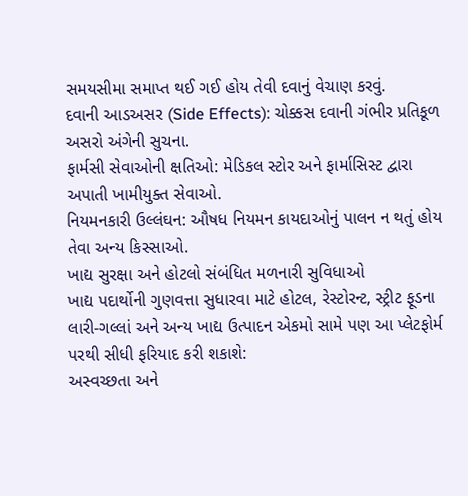સમયસીમા સમાપ્ત થઈ ગઈ હોય તેવી દવાનું વેચાણ કરવું.
દવાની આડઅસર (Side Effects): ચોક્કસ દવાની ગંભીર પ્રતિકૂળ અસરો અંગેની સુચના.
ફાર્મસી સેવાઓની ક્ષતિઓ: મેડિકલ સ્ટોર અને ફાર્માસિસ્ટ દ્વારા અપાતી ખામીયુક્ત સેવાઓ.
નિયમનકારી ઉલ્લંઘન: ઔષધ નિયમન કાયદાઓનું પાલન ન થતું હોય તેવા અન્ય કિસ્સાઓ.
ખાદ્ય સુરક્ષા અને હોટલો સંબંધિત મળનારી સુવિધાઓ
ખાદ્ય પદાર્થોની ગુણવત્તા સુધારવા માટે હોટલ, રેસ્ટોરન્ટ, સ્ટ્રીટ ફૂડના લારી-ગલ્લાં અને અન્ય ખાદ્ય ઉત્પાદન એકમો સામે પણ આ પ્લેટફોર્મ પરથી સીધી ફરિયાદ કરી શકાશે:
અસ્વચ્છતા અને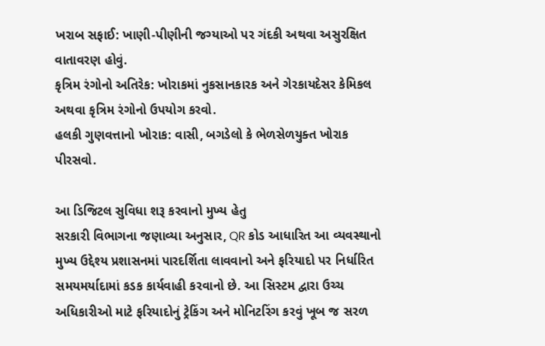ખરાબ સફાઈ: ખાણી-પીણીની જગ્યાઓ પર ગંદકી અથવા અસુરક્ષિત વાતાવરણ હોવું.
કૃત્રિમ રંગોનો અતિરેક: ખોરાકમાં નુકસાનકારક અને ગેરકાયદેસર કેમિકલ અથવા કૃત્રિમ રંગોનો ઉપયોગ કરવો.
હલકી ગુણવત્તાનો ખોરાક: વાસી, બગડેલો કે ભેળસેળયુક્ત ખોરાક પીરસવો.

આ ડિજિટલ સુવિધા શરૂ કરવાનો મુખ્ય હેતુ
સરકારી વિભાગના જણાવ્યા અનુસાર, QR કોડ આધારિત આ વ્યવસ્થાનો મુખ્ય ઉદ્દેશ્ય પ્રશાસનમાં પારદર્શિતા લાવવાનો અને ફરિયાદો પર નિર્ધારિત સમયમર્યાદામાં કડક કાર્યવાહી કરવાનો છે. આ સિસ્ટમ દ્વારા ઉચ્ચ અધિકારીઓ માટે ફરિયાદોનું ટ્રેકિંગ અને મોનિટરિંગ કરવું ખૂબ જ સરળ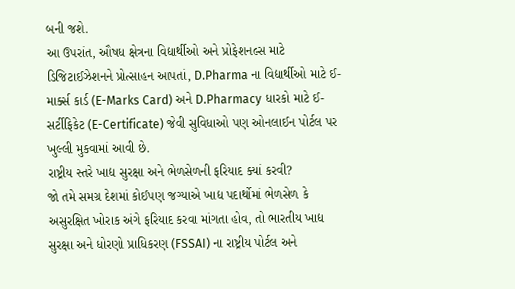બની જશે.
આ ઉપરાંત, ઔષધ ક્ષેત્રના વિદ્યાર્થીઓ અને પ્રોફેશનલ્સ માટે ડિજિટાઈઝેશનને પ્રોત્સાહન આપતાં, D.Pharma ના વિદ્યાર્થીઓ માટે ઈ-માર્ક્સ કાર્ડ (E-Marks Card) અને D.Pharmacy ધારકો માટે ઈ-સર્ટીફિકેટ (E-Certificate) જેવી સુવિધાઓ પણ ઓનલાઈન પોર્ટલ પર ખુલ્લી મુકવામાં આવી છે.
રાષ્ટ્રીય સ્તરે ખાદ્ય સુરક્ષા અને ભેળસેળની ફરિયાદ ક્યાં કરવી?
જો તમે સમગ્ર દેશમાં કોઈપણ જગ્યાએ ખાદ્ય પદાર્થોમાં ભેળસેળ કે અસુરક્ષિત ખોરાક અંગે ફરિયાદ કરવા માંગતા હોવ, તો ભારતીય ખાદ્ય સુરક્ષા અને ધોરણો પ્રાધિકરણ (FSSAI) ના રાષ્ટ્રીય પોર્ટલ અને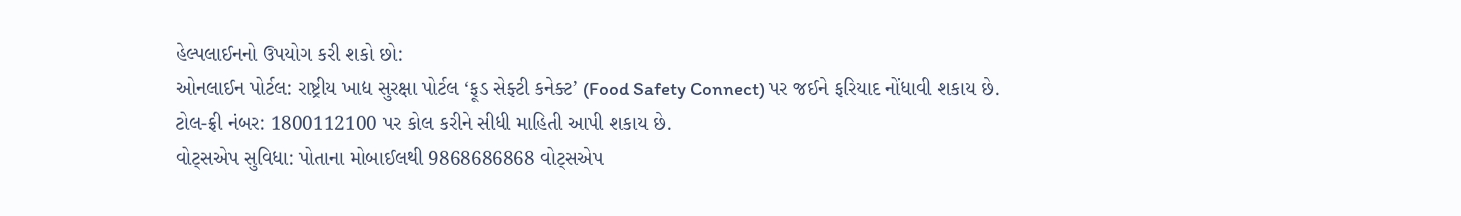હેલ્પલાઈનનો ઉપયોગ કરી શકો છો:
ઓનલાઈન પોર્ટલ: રાષ્ટ્રીય ખાદ્ય સુરક્ષા પોર્ટલ ‘ફૂડ સેફ્ટી કનેક્ટ’ (Food Safety Connect) પર જઈને ફરિયાદ નોંધાવી શકાય છે.
ટોલ-ફ્રી નંબર: 1800112100 પર કોલ કરીને સીધી માહિતી આપી શકાય છે.
વોટ્સએપ સુવિધા: પોતાના મોબાઈલથી 9868686868 વોટ્સએપ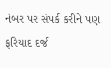નંબર પર સંપર્ક કરીને પણ ફરિયાદ દર્જ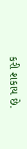કરી શકાય છે.